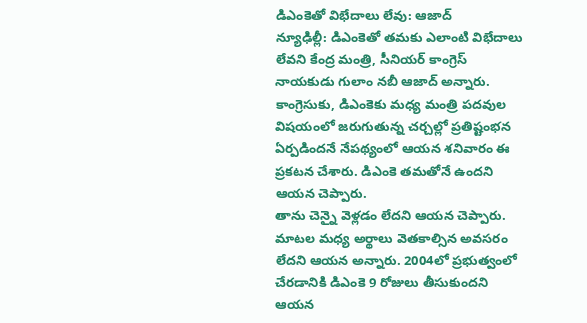డిఎంకెతో విభేదాలు లేవు: ఆజాద్
న్యూఢిల్లీ: డిఎంకెతో తమకు ఎలాంటి విభేదాలు లేవని కేంద్ర మంత్రి, సీనియర్ కాంగ్రెస్ నాయకుడు గులాం నబీ ఆజాద్ అన్నారు. కాంగ్రెసుకు, డిఎంకెకు మధ్య మంత్రి పదవుల విషయంలో జరుగుతున్న చర్చల్లో ప్రతిష్టంభన ఏర్పడిందనే నేపథ్యంలో ఆయన శనివారం ఈ ప్రకటన చేశారు. డిఎంకె తమతోనే ఉందని ఆయన చెప్పారు.
తాను చెన్నై వెళ్లడం లేదని ఆయన చెప్పారు. మాటల మధ్య అర్థాలు వెతకాల్సిన అవసరం లేదని ఆయన అన్నారు. 2004లో ప్రభుత్వంలో చేరడానికి డిఎంకె 9 రోజులు తీసుకుందని ఆయన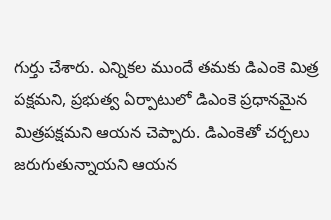గుర్తు చేశారు. ఎన్నికల ముందే తమకు డిఎంకె మిత్ర పక్షమని, ప్రభుత్వ ఏర్పాటులో డిఎంకె ప్రధానమైన మిత్రపక్షమని ఆయన చెప్పారు. డిఎంకెతో చర్చలు జరుగుతున్నాయని ఆయన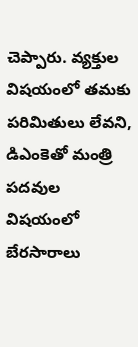చెప్పారు. వ్యక్తుల విషయంలో తమకు పరిమితులు లేవని, డిఎంకెతో మంత్రి పదవుల విషయంలో బేరసారాలు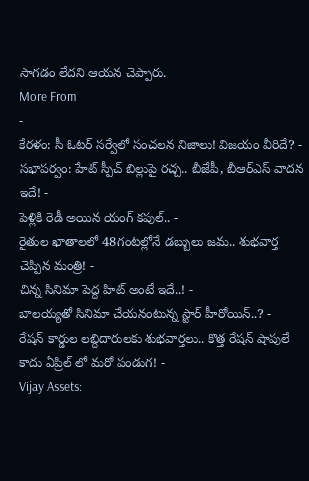సాగడం లేదని ఆయన చెప్పారు.
More From
-
కేరళం: సీ ఓటర్ సర్వేలో సంచలన నిజాలు! విజయం వీరిదే? -
సభాపర్వం: హేట్ స్పీచ్ బిల్లుపై రచ్చ.. బీజేపీ, బీఆర్ఎస్ వాదన ఇదే! -
పెళ్లికి రెడీ అయిన యంగ్ కపుల్.. -
రైతుల ఖాతాలలో 48గంటల్లోనే డబ్బులు జమ.. శుభవార్త చెప్పిన మంత్రి! -
చిన్న సినిమా పెద్ద హిట్ అంటే ఇదే..! -
బాలయ్యతో సినిమా చేయనంటున్న స్టార్ హీరోయిన్..? -
రేషన్ కార్డుల లబ్దిదారులకు శుభవార్తలు.. కొత్త రేషన్ షాపులే కాదు ఏప్రిల్ లో మరో పండుగ! -
Vijay Assets: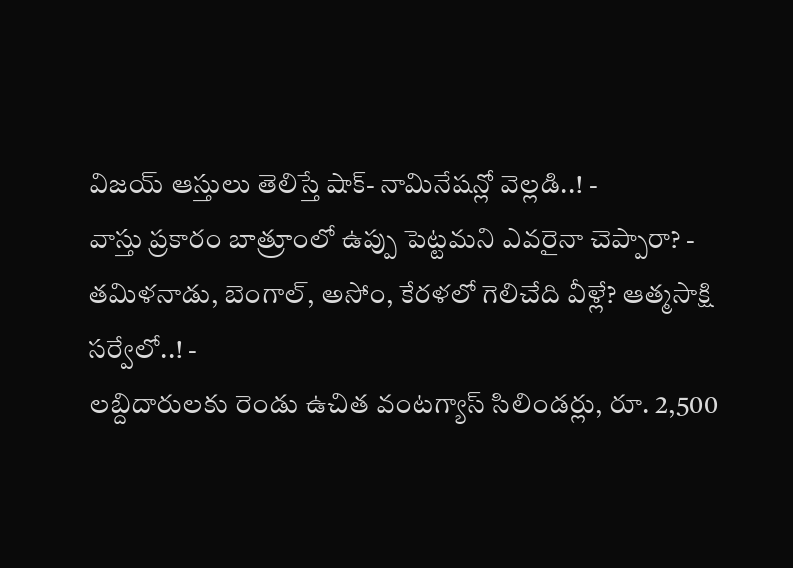విజయ్ ఆస్తులు తెలిస్తే షాక్- నామినేషన్లో వెల్లడి..! -
వాస్తు ప్రకారం బాత్రూంలో ఉప్పు పెట్టమని ఎవరైనా చెప్పారా? -
తమిళనాడు, బెంగాల్, అసోం, కేరళలో గెలిచేది వీళ్లే? ఆత్మసాక్షి సర్వేలో..! -
లబ్దిదారులకు రెండు ఉచిత వంటగ్యాస్ సిలిండర్లు, రూ. 2,500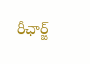రీఛార్జ్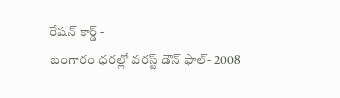రేషన్ కార్డ్ -
బంగారం ధరల్లో వరస్ట్ డౌన్ ఫాల్- 2008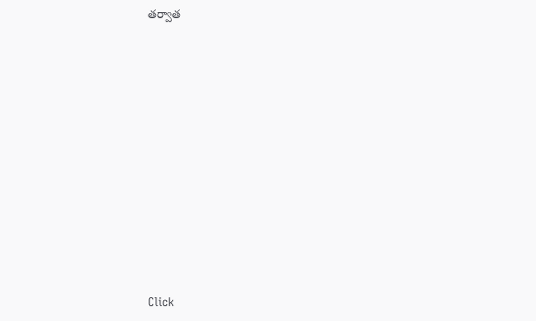తర్వాత












Click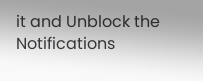it and Unblock the Notifications